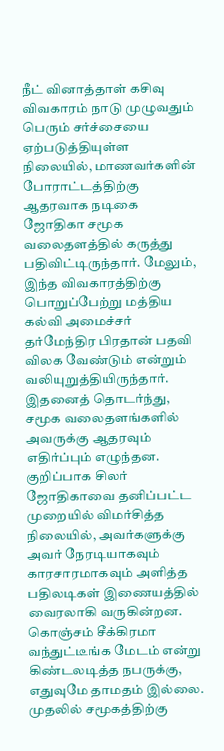நீட் வினாத்தாள் கசிவு விவகாரம் நாடு முழுவதும் பெரும் சர்ச்சையை ஏற்படுத்தியுள்ள நிலையில், மாணவர்களின் போராட்டத்திற்கு ஆதரவாக நடிகை ஜோதிகா சமூக வலைதளத்தில் கருத்து பதிவிட்டிருந்தார். மேலும், இந்த விவகாரத்திற்கு பொறுப்பேற்று மத்திய கல்வி அமைச்சர் தர்மேந்திர பிரதான் பதவி விலக வேண்டும் என்றும் வலியுறுத்தியிருந்தார்.
இதனைத் தொடர்ந்து, சமூக வலைதளங்களில் அவருக்கு ஆதரவும் எதிர்ப்பும் எழுந்தன. குறிப்பாக சிலர் ஜோதிகாவை தனிப்பட்ட முறையில் விமர்சித்த நிலையில், அவர்களுக்கு அவர் நேரடியாகவும் காரசாரமாகவும் அளித்த பதிலடிகள் இணையத்தில் வைரலாகி வருகின்றன.
கொஞ்சம் சீக்கிரமா வந்துட்டீங்க மேடம் என்று கிண்டலடித்த நபருக்கு, எதுவுமே தாமதம் இல்லை. முதலில் சமூகத்திற்கு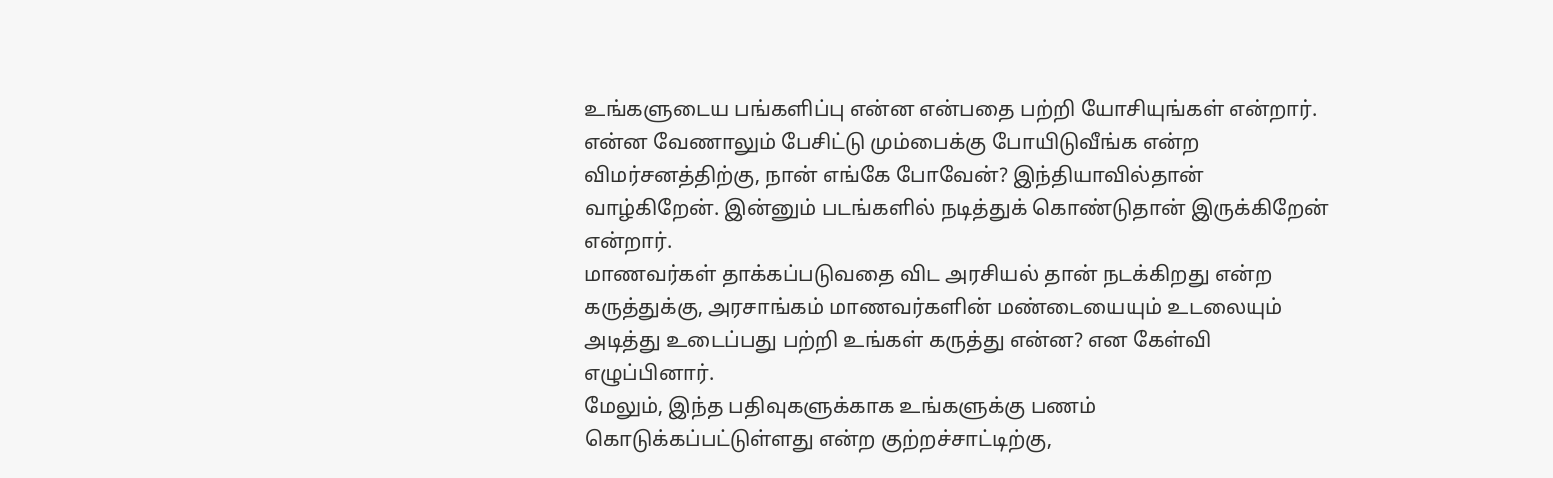உங்களுடைய பங்களிப்பு என்ன என்பதை பற்றி யோசியுங்கள் என்றார்.
என்ன வேணாலும் பேசிட்டு மும்பைக்கு போயிடுவீங்க என்ற விமர்சனத்திற்கு, நான் எங்கே போவேன்? இந்தியாவில்தான் வாழ்கிறேன். இன்னும் படங்களில் நடித்துக் கொண்டுதான் இருக்கிறேன் என்றார்.
மாணவர்கள் தாக்கப்படுவதை விட அரசியல் தான் நடக்கிறது என்ற கருத்துக்கு, அரசாங்கம் மாணவர்களின் மண்டையையும் உடலையும் அடித்து உடைப்பது பற்றி உங்கள் கருத்து என்ன? என கேள்வி எழுப்பினார்.
மேலும், இந்த பதிவுகளுக்காக உங்களுக்கு பணம் கொடுக்கப்பட்டுள்ளது என்ற குற்றச்சாட்டிற்கு,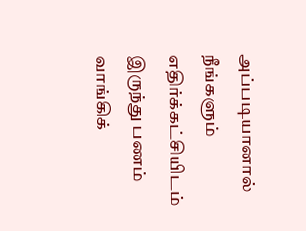அப்படியானால் நீங்களும் எதிர்க்கட்சியிடம் இருந்து பணம் வாங்கிக்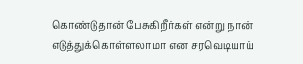கொண்டுதான் பேசுகிறீர்கள் என்று நான் எடுத்துக்கொள்ளலாமா என சரவெடியாய்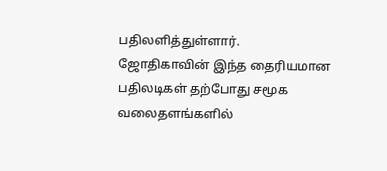பதிலளித்துள்ளார்.
ஜோதிகாவின் இந்த தைரியமான பதிலடிகள் தற்போது சமூக வலைதளங்களில்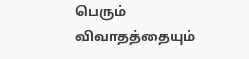பெரும் விவாதத்தையும்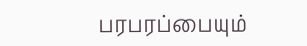பரபரப்பையும்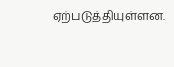ஏற்படுத்தியுள்ளன.